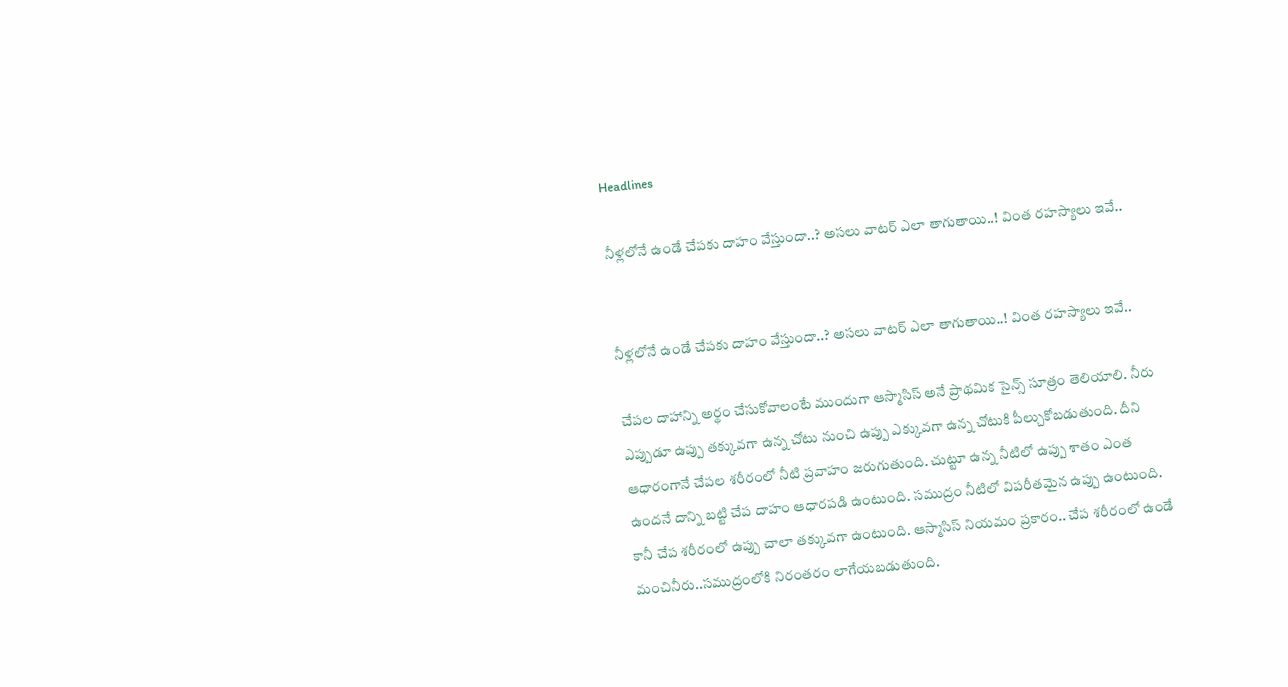Headlines

నీళ్లలోనే ఉండే చేపకు దాహం వేస్తుందా..? అసలు వాటర్ ఎలా తాగుతాయి..! వింత రహస్యాలు ఇవే..


నీళ్లలోనే ఉండే చేపకు దాహం వేస్తుందా..? అసలు వాటర్ ఎలా తాగుతాయి..! వింత రహస్యాలు ఇవే..

చేపల దాహాన్ని అర్థం చేసుకోవాలంటే ముందుగా ఆస్మాసిస్ అనే ప్రాథమిక సైన్స్ సూత్రం తెలియాలి. నీరు ఎప్పుడూ ఉప్పు తక్కువగా ఉన్న చోటు నుంచి ఉప్పు ఎక్కువగా ఉన్న చోటుకి పీల్చుకోబడుతుంది. దీని ఆధారంగానే చేపల శరీరంలో నీటి ప్రవాహం జరుగుతుంది. చుట్టూ ఉన్న నీటిలో ఉప్పు శాతం ఎంత ఉందనే దాన్ని బట్టి చేప దాహం ఆధారపడి ఉంటుంది. సముద్రం నీటిలో విపరీతమైన ఉప్పు ఉంటుంది. కానీ చేప శరీరంలో ఉప్పు చాలా తక్కువగా ఉంటుంది. ఆస్మాసిస్ నియమం ప్రకారం.. చేప శరీరంలో ఉండే మంచినీరు..సముద్రంలోకి నిరంతరం లాగేయబడుతుంది.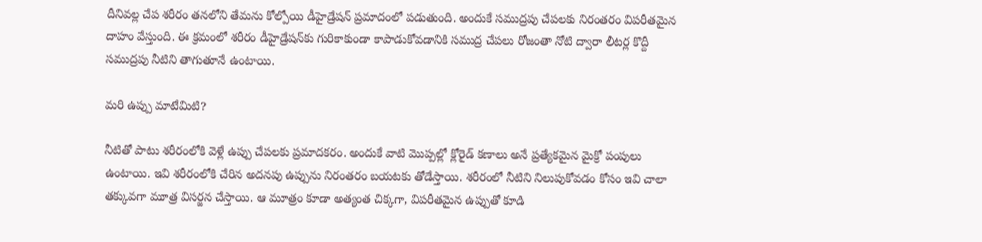దీనివల్ల చేప శరీరం తనలోని తేమను కోల్పోయి డీహైడ్రేషన్ ప్రమాదంలో పడుతుంది. అందుకే సముద్రపు చేపలకు నిరంతరం విపరీతమైన దాహం వేస్తుంది. ఈ క్రమంలో శరీరం డీహైడ్రేషన్‌కు గురికాకుండా కాపాడుకోవడానికి సముద్ర చేపలు రోజంతా నోటి ద్వారా లీటర్ల కొద్దీ సముద్రపు నీటిని తాగుతూనే ఉంటాయి.

మరి ఉప్పు మాటేమిటి?

నీటితో పాటు శరీరంలోకి వెళ్లే ఉప్పు చేపలకు ప్రమాదకరం. అందుకే వాటి మొప్పల్లో క్లోరైడ్ కణాలు అనే ప్రత్యేకమైన మైక్రో పంపులు ఉంటాయి. ఇవి శరీరంలోకి చేరిన అదనపు ఉప్పును నిరంతరం బయటకు తోడేస్తాయి. శరీరంలో నీటిని నిలుపుకోవడం కోసం ఇవి చాలా తక్కువగా మూత్ర విసర్జన చేస్తాయి. ఆ మూత్రం కూడా అత్యంత చిక్కగా, విపరీతమైన ఉప్పుతో కూడి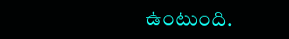ఉంటుంది.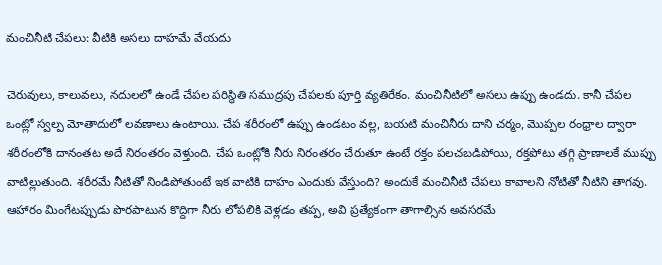మంచినీటి చేపలు: వీటికి అసలు దాహమే వేయదు

చెరువులు, కాలువలు, నదులలో ఉండే చేపల పరిస్థితి సముద్రపు చేపలకు పూర్తి వ్యతిరేకం. మంచినీటిలో అసలు ఉప్పు ఉండదు. కానీ చేపల ఒంట్లో స్వల్ప మోతాదులో లవణాలు ఉంటాయి. చేప శరీరంలో ఉప్పు ఉండటం వల్ల, బయటి మంచినీరు దాని చర్మం, మొప్పల రంధ్రాల ద్వారా శరీరంలోకి దానంతట అదే నిరంతరం వెళ్తుంది. చేప ఒంట్లోకి నీరు నిరంతరం చేరుతూ ఉంటే రక్తం పలచబడిపోయి, రక్తపోటు తగ్గి ప్రాణాలకే ముప్పు వాటిల్లుతుంది. శరీరమే నీటితో నిండిపోతుంటే ఇక వాటికి దాహం ఎందుకు వేస్తుంది? అందుకే మంచినీటి చేపలు కావాలని నోటితో నీటిని తాగవు. ఆహారం మింగేటప్పుడు పొరపాటున కొద్దిగా నీరు లోపలికి వెళ్లడం తప్ప, అవి ప్రత్యేకంగా తాగాల్సిన అవసరమే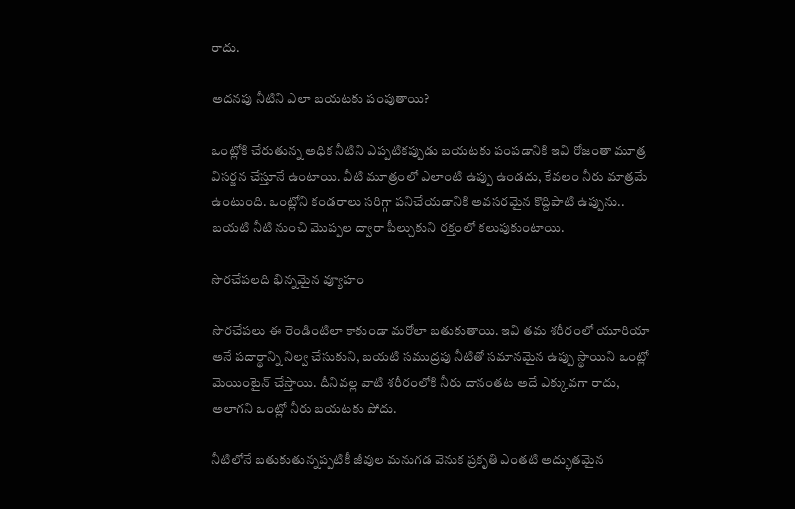రాదు.

అదనపు నీటిని ఎలా బయటకు పంపుతాయి?

ఒంట్లోకి చేరుతున్న అధిక నీటిని ఎప్పటికప్పుడు బయటకు పంపడానికి ఇవి రోజంతా మూత్ర విసర్జన చేస్తూనే ఉంటాయి. వీటి మూత్రంలో ఎలాంటి ఉప్పు ఉండదు, కేవలం నీరు మాత్రమే ఉంటుంది. ఒంట్లోని కండరాలు సరిగ్గా పనిచేయడానికి అవసరమైన కొద్దిపాటి ఉప్పును.. బయటి నీటి నుంచి మొప్పల ద్వారా పీల్చుకుని రక్తంలో కలుపుకుంటాయి.

సొరచేపలది భిన్నమైన వ్యూహం

సొరచేపలు ఈ రెండింటిలా కాకుండా మరోలా బతుకుతాయి. ఇవి తమ శరీరంలో యూరియా అనే పదార్థాన్ని నిల్వ చేసుకుని, బయటి సముద్రపు నీటితో సమానమైన ఉప్పు స్థాయిని ఒంట్లో మెయింటైన్ చేస్తాయి. దీనివల్ల వాటి శరీరంలోకి నీరు దానంతట అదే ఎక్కువగా రాదు, అలాగని ఒంట్లో నీరు బయటకు పోదు.

నీటిలోనే బతుకుతున్నప్పటికీ జీవుల మనుగడ వెనుక ప్రకృతి ఎంతటి అద్భుతమైన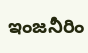ఇంజనీరిం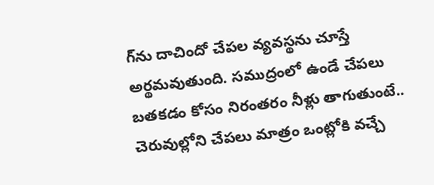గ్‌ను దాచిందో చేపల వ్యవస్థను చూస్తే అర్థమవుతుంది. సముద్రంలో ఉండే చేపలు బతకడం కోసం నిరంతరం నీళ్లు తాగుతుంటే.. చెరువుల్లోని చేపలు మాత్రం ఒంట్లోకి వచ్చే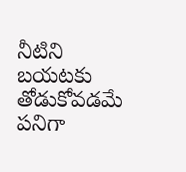నీటిని బయటకు తోడుకోవడమే పనిగా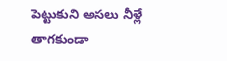పెట్టుకుని అసలు నీళ్లే తాగకుండా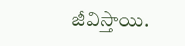జీవిస్తాయి.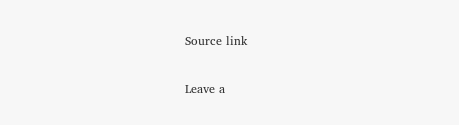Source link

Leave a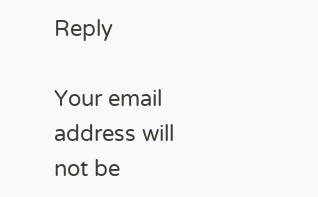Reply

Your email address will not be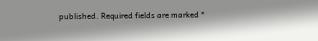published. Required fields are marked *